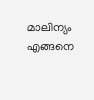മാലിന്യം എങ്ങനെ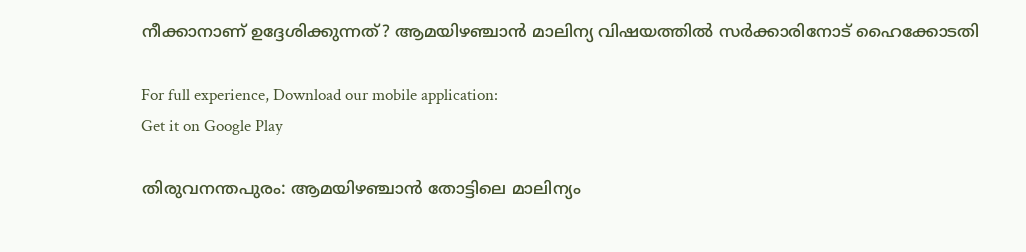നീക്കാനാണ് ഉദ്ദേശിക്കുന്നത്? ആമയിഴഞ്ചാൻ മാലിന്യ വിഷയത്തിൽ സർക്കാരിനോട് ഹൈക്കോടതി

For full experience, Download our mobile application:
Get it on Google Play

തിരുവനന്തപുരം: ആമയിഴഞ്ചാൻ തോട്ടിലെ മാലിന്യം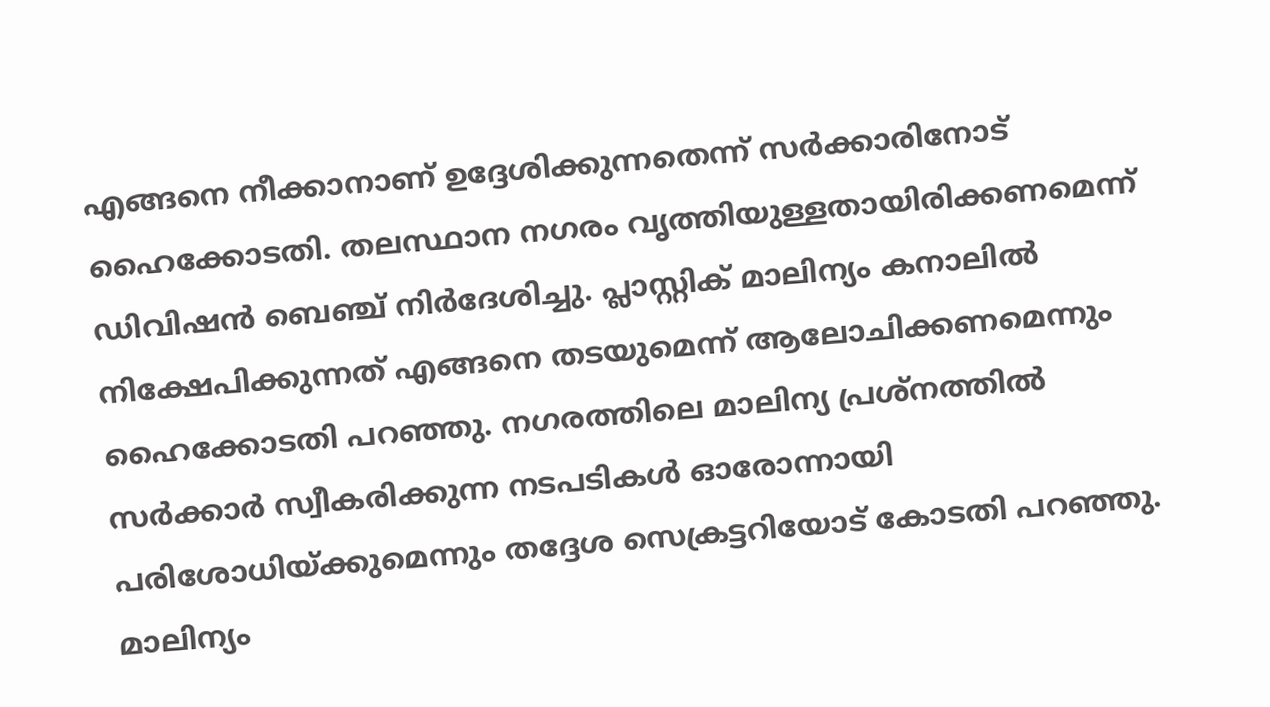എങ്ങനെ നീക്കാനാണ് ഉദ്ദേശിക്കുന്നതെന്ന് സർക്കാരിനോട് ഹൈക്കോടതി. തലസ്ഥാന നഗരം വൃത്തിയുള്ളതായിരിക്കണമെന്ന് ഡിവിഷൻ ബെഞ്ച് നിർദേശിച്ചു. പ്ലാസ്റ്റിക് മാലിന്യം കനാലിൽ നിക്ഷേപിക്കുന്നത് എങ്ങനെ തടയുമെന്ന് ആലോചിക്കണമെന്നും ഹൈക്കോടതി പറഞ്ഞു. നഗരത്തിലെ മാലിന്യ പ്രശ്‌നത്തിൽ സർക്കാർ സ്വീകരിക്കുന്ന നടപടികൾ ഓരോന്നായി പരിശോധിയ്ക്കുമെന്നും തദ്ദേശ സെക്രട്ടറിയോട് കോടതി പറഞ്ഞു. മാലിന്യം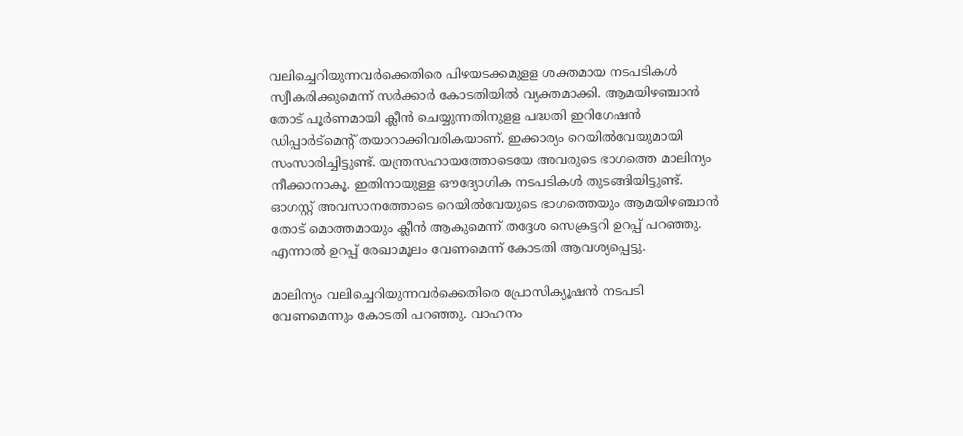വലിച്ചെറിയുന്നവർക്കെതിരെ പിഴയടക്കമുളള ശക്തമായ നടപടികൾ സ്വീകരിക്കുമെന്ന് സർക്കാർ കോടതിയിൽ വ്യക്തമാക്കി. ആമയിഴഞ്ചാൻ തോട് പൂർണമായി ക്ലീൻ ചെയ്യുന്നതിനുളള പദ്ധതി ഇറിഗേഷൻ ഡിപ്പാ‍ർട്മെന്‍റ് തയാറാക്കിവരികയാണ്. ഇക്കാര്യം റെയിൽവേയുമായി സംസാരിച്ചിട്ടുണ്ട്. യന്ത്രസഹായത്തോടെയേ അവരുടെ ഭാഗത്തെ മാലിന്യം നീക്കാനാകൂ. ഇതിനായുള്ള ഔദ്യോഗിക നടപടികൾ തുടങ്ങിയിട്ടുണ്ട്. ഓഗസ്റ്റ് അവസാനത്തോടെ റെയിൽവേയുടെ ഭാഗത്തെയും ആമയിഴഞ്ചാൻ തോട് മൊത്തമായും ക്ലീൻ ആകുമെന്ന് തദ്ദേശ സെക്രട്ടറി ഉറപ്പ് പറഞ്ഞു. എന്നാൽ ഉറപ്പ് രേഖാമൂലം വേണമെന്ന് കോടതി ആവശ്യപ്പെട്ടു.

മാലിന്യം വലിച്ചെറിയുന്നവർക്കെതിരെ പ്രോസിക്യൂഷൻ നടപടി വേണമെന്നും കോടതി പറഞ്ഞു. വാഹനം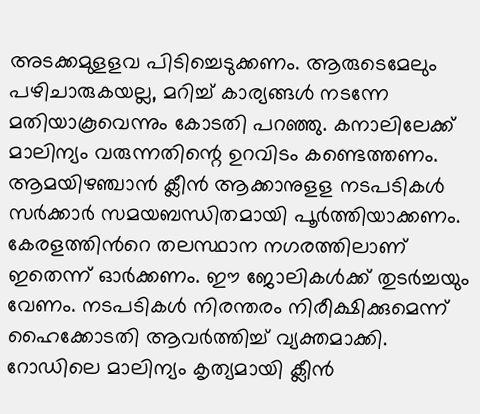അടക്കമുളളവ പിടിച്ചെടുക്കണം. ആരുടെമേലും പഴിചാരുകയല്ല, മറിച്ച് കാര്യങ്ങൾ നടന്നേ മതിയാകൂവെന്നും കോടതി പറഞ്ഞു. കനാലിലേക്ക് മാലിന്യം വരുന്നതിന്റെ ഉറവിടം കണ്ടെത്തണം. ആമയിഴഞ്ചാൻ ക്ലീൻ ആക്കാനുളള നടപടികൾ സർക്കാർ സമയബന്ധിതമായി പൂർത്തിയാക്കണം. കേരളത്തിന്‍റെ തലസ്ഥാന നഗരത്തിലാണ് ഇതെന്ന് ഓർക്കണം. ഈ ജോലികൾക്ക് തുടർച്ചയും വേണം. നടപടികൾ നിരന്തരം നിരീക്ഷിക്കുമെന്ന് ഹൈക്കോടതി ആവർത്തിച്ച് വ്യക്തമാക്കി. റോഡിലെ മാലിന്യം കൃത്യമായി ക്ലീൻ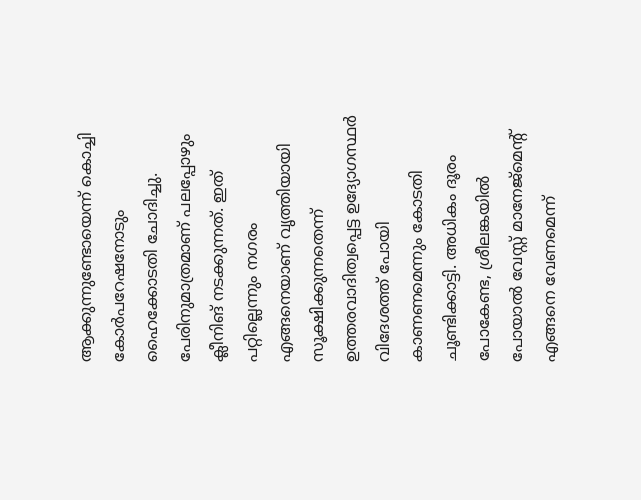ആക്കുന്നുണ്ടോയെന്ന് കൊച്ചി കോർപറേഷനോടും ഹൈക്കോടതി ചോദിച്ചു. പേരിനുമാത്രമാണ് പലപ്പോഴും ക്ലീനിങ് നടക്കുന്നത്. ഇത് പറ്റില്ലെന്നും നഗരം എങ്ങനെയാണ് വൃത്തിയായി സൂക്ഷിക്കുന്നതെന്ന് ഉത്തരവാദിത്വപ്പെട്ട ഉദ്യോഗസ്ഥർ വിദേശത്ത് പോയി കാണണമെന്നും കോടതി ചൂണ്ടിക്കാട്ടി. അധികം ദൂരം പോകേണ്ട, ശ്രീലങ്കയിൽ പോയാൽ വേസ്റ്റ് മാനേജ്മെന്‍റ് എങ്ങനെ വേണമെന്ന്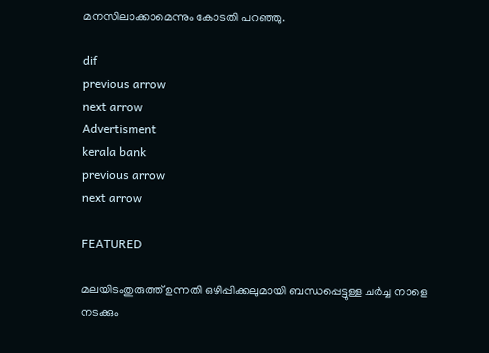മനസിലാക്കാമെന്നും കോടതി പറഞ്ഞു.

dif
previous arrow
next arrow
Advertisment
kerala bank
previous arrow
next arrow

FEATURED

മലയിടംതുരുത്ത് ഉന്നതി ഒഴിപ്പിക്കലുമായി ബന്ധപ്പെട്ടുള്ള ചർച്ച നാളെ നടക്കും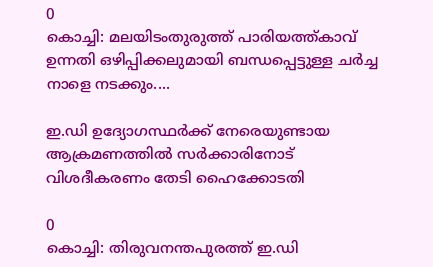0
കൊച്ചി: മലയിടംതുരുത്ത് പാരിയത്ത്കാവ് ഉന്നതി ഒഴിപ്പിക്കലുമായി ബന്ധപ്പെട്ടുള്ള ചർച്ച നാളെ നടക്കും....

ഇ.ഡി ഉദ്യോഗസ്ഥർക്ക് നേരെയുണ്ടായ ആക്രമണത്തിൽ സർക്കാരിനോട് വിശദീകരണം തേടി ഹൈക്കോടതി

0
കൊച്ചി: തിരുവനന്തപുരത്ത് ഇ.ഡി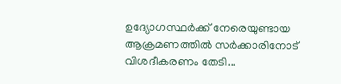ഉദ്യോഗസ്ഥർക്ക് നേരെയുണ്ടായ ആക്രമണത്തിൽ സർക്കാരിനോട് വിശദീകരണം തേടി...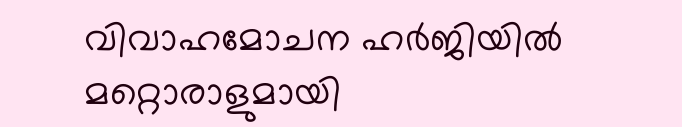വിവാഹമോചന ഹർജിയിൽ മറ്റൊരാളുമായി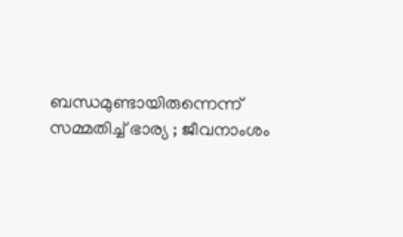ബന്ധമുണ്ടായിരുന്നെന്ന് സമ്മതിച്ച് ഭാര്യ ; ജീവനാംശം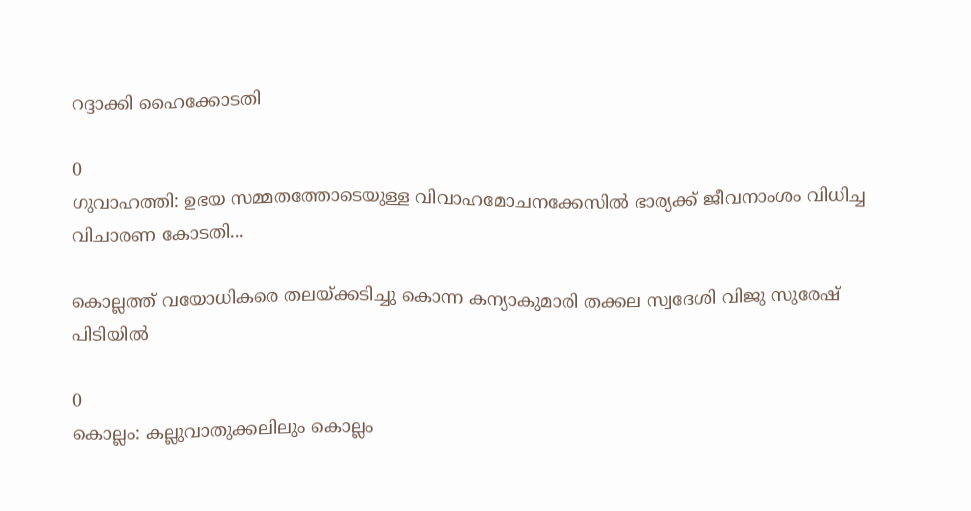റദ്ദാക്കി ഹൈക്കോടതി

0
ഗുവാഹത്തി: ഉഭയ സമ്മതത്തോടെയുള്ള വിവാഹമോചനക്കേസിൽ ഭാര്യക്ക് ജീവനാംശം വിധിച്ച വിചാരണ കോടതി...

കൊല്ലത്ത് വയോധികരെ തലയ്ക്കടിച്ചു കൊന്ന കന്യാകുമാരി തക്കല സ്വദേശി വിജു സുരേഷ് പിടിയിൽ

0
കൊല്ലം: കല്ലുവാതുക്കലിലും കൊല്ലം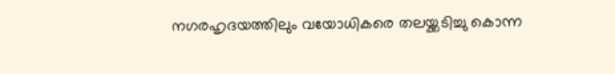നഗരഹൃദയത്തിലും വയോധികരെ തലയ്ക്കടിച്ചു കൊന്ന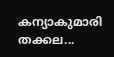കന്യാകുമാരി തക്കല...